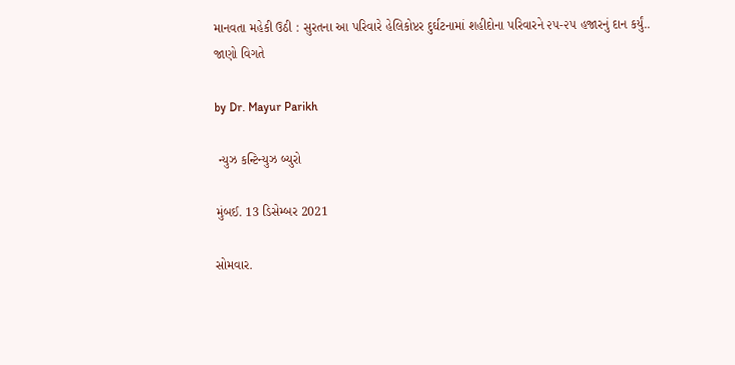માનવતા મહેકી ઉઠી : સુરતના આ પરિવારે હેલિકોપ્ટર દુર્ઘટનામાં શહીદોના પરિવારને ૨૫-૨૫ હજારનું દાન કર્યું.. જાણો વિગતે

by Dr. Mayur Parikh

 ન્યુઝ કન્ટિન્યુઝ બ્યુરો

મુંબઈ. 13 ડિસેમ્બર 2021

સોમવાર.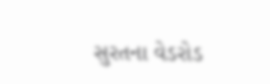સુરતના વેડરોડ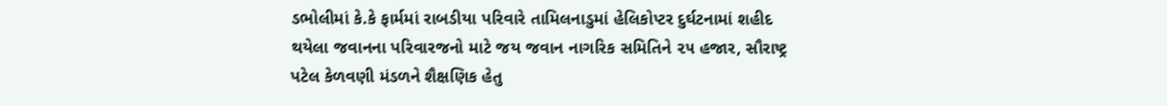ડભોલીમાં કે.કે ફાર્મમાં રાબડીયા પરિવારે તામિલનાડુમાં હેલિકોપ્ટર દુર્ઘટનામાં શહીદ થયેલા જવાનના પરિવારજનો માટે જય જવાન નાગરિક સમિતિને ૨૫ હજાર, સૌરાષ્ટ્ર પટેલ કેળવણી મંડળને શૈક્ષણિક હેતુ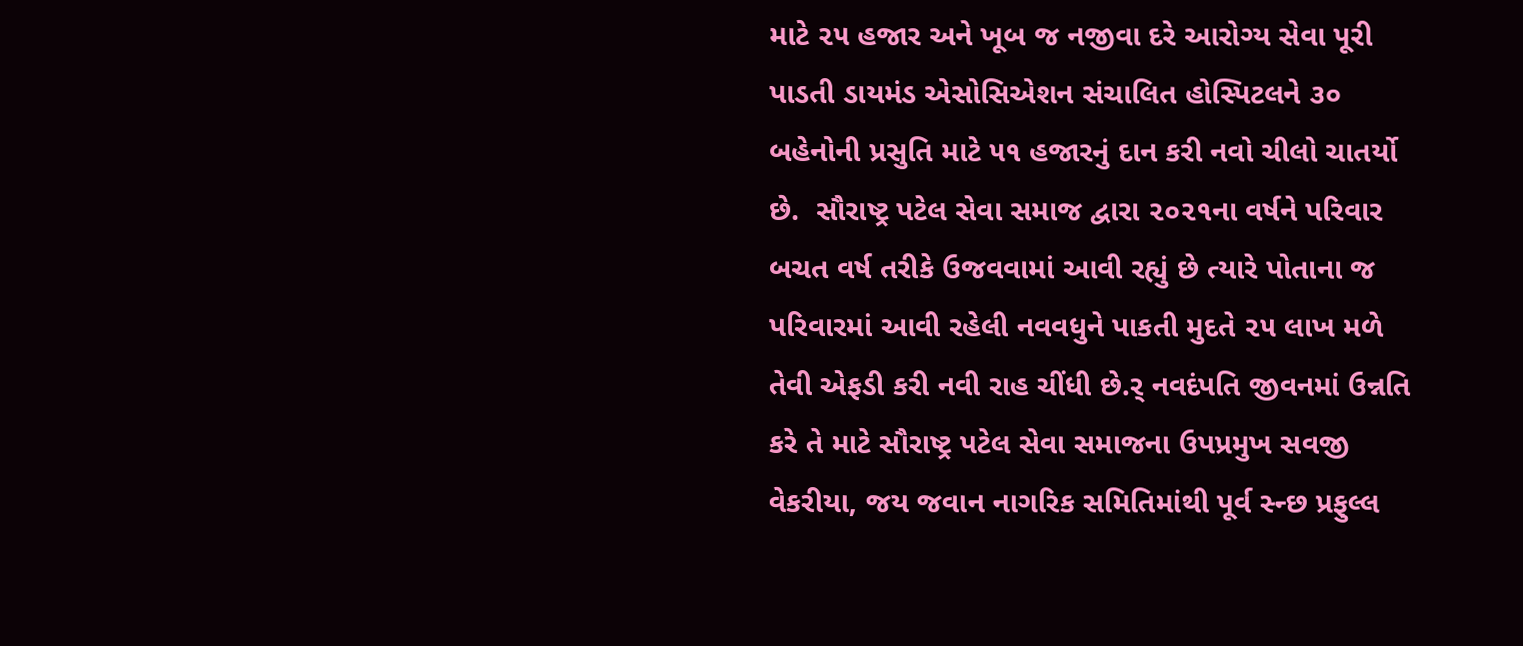માટે ૨૫ હજાર અને ખૂબ જ નજીવા દરે આરોગ્ય સેવા પૂરી પાડતી ડાયમંડ એસોસિએશન સંચાલિત હોસ્પિટલને ૩૦ બહેનોની પ્રસુતિ માટે ૫૧ હજારનું દાન કરી નવો ચીલો ચાતર્યો છે.  સૌરાષ્ટ્ર પટેલ સેવા સમાજ દ્વારા ૨૦૨૧ના વર્ષને પરિવાર બચત વર્ષ તરીકે ઉજવવામાં આવી રહ્યું છે ત્યારે પોતાના જ પરિવારમાં આવી રહેલી નવવધુને પાકતી મુદતે ૨૫ લાખ મળે તેવી એફડી કરી નવી રાહ ચીંધી છે.ર્ નવદંપતિ જીવનમાં ઉન્નતિ કરે તે માટે સૌરાષ્ટ્ર પટેલ સેવા સમાજના ઉપપ્રમુખ સવજી વેકરીયા, જય જવાન નાગરિક સમિતિમાંથી પૂર્વ સ્ન્છ પ્રફુલ્લ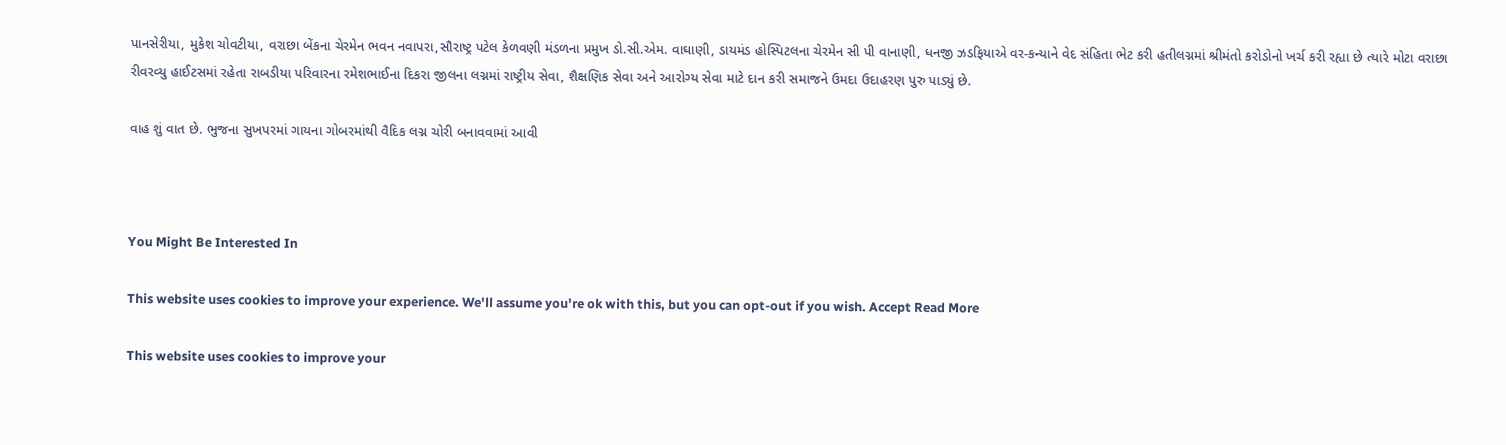પાનસેરીયા, મુકેશ ચોવટીયા, વરાછા બેંકના ચેરમેન ભવન નવાપરા,સૌરાષ્ટ્ર પટેલ કેળવણી મંડળના પ્રમુખ ડો.સી.એમ. વાઘાણી, ડાયમંડ હોસ્પિટલના ચેરમેન સી પી વાનાણી, ધનજી ઝડફિયાએ વર-કન્યાને વેદ સંહિતા ભેટ કરી હતીલગ્નમાં શ્રીમંતો કરોડોનો ખર્ચ કરી રહ્યા છે ત્યારે મોટા વરાછા રીવરવ્યુ હાઈટસમાં રહેતા રાબડીયા પરિવારના રમેશભાઈના દિકરા જીલના લગ્નમાં રાષ્ટ્રીય સેવા, શૈક્ષણિક સેવા અને આરોગ્ય સેવા માટે દાન કરી સમાજને ઉમદા ઉદાહરણ પુરુ પાડ્યું છે.

વાહ શું વાત છે. ભુજના સુખપરમાં ગાયના ગોબરમાંથી વૈદિક લગ્ન ચોરી બનાવવામાં આવી



You Might Be Interested In

This website uses cookies to improve your experience. We'll assume you're ok with this, but you can opt-out if you wish. Accept Read More

This website uses cookies to improve your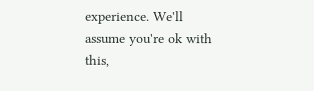experience. We'll assume you're ok with this,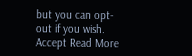but you can opt-out if you wish. Accept Read More